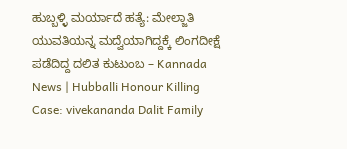ಹುಬ್ಬಳ್ಳಿ ಮರ್ಯಾದೆ ಹತ್ಯೆ: ಮೇಲ್ಜಾತಿ ಯುವತಿಯನ್ನ ಮದ್ವೆಯಾಗಿದ್ದಕ್ಕೆ ಲಿಂಗದೀಕ್ಷೆ ಪಡೆದಿದ್ದ ದಲಿತ ಕುಟುಂಬ – Kannada News | Hubballi Honour Killing Case: vivekananda Dalit Family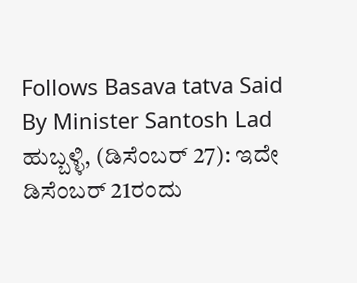Follows Basava tatva Said By Minister Santosh Lad
ಹುಬ್ಬಳ್ಳಿ, (ಡಿಸೆಂಬರ್ 27): ಇದೇ ಡಿಸೆಂಬರ್ 21ರಂದು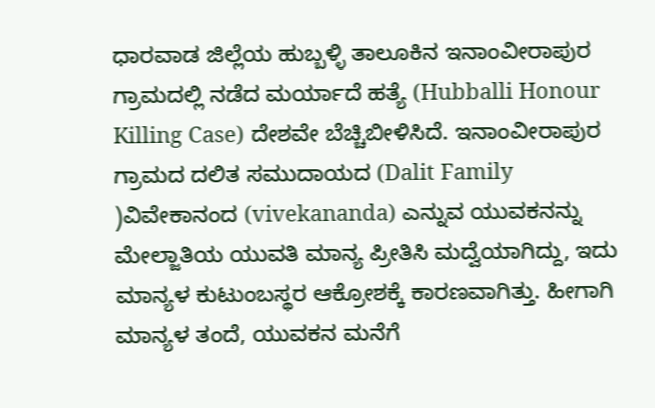ಧಾರವಾಡ ಜಿಲ್ಲೆಯ ಹುಬ್ಬಳ್ಳಿ ತಾಲೂಕಿನ ಇನಾಂವೀರಾಪುರ ಗ್ರಾಮದಲ್ಲಿ ನಡೆದ ಮರ್ಯಾದೆ ಹತ್ಯೆ (Hubballi Honour Killing Case) ದೇಶವೇ ಬೆಚ್ಚಿಬೀಳಿಸಿದೆ. ಇನಾಂವೀರಾಪುರ ಗ್ರಾಮದ ದಲಿತ ಸಮುದಾಯದ (Dalit Family )ವಿವೇಕಾನಂದ (vivekananda) ಎನ್ನುವ ಯುವಕನನ್ನು ಮೇಲ್ಜಾತಿಯ ಯುವತಿ ಮಾನ್ಯ ಪ್ರೀತಿಸಿ ಮದ್ವೆಯಾಗಿದ್ದು, ಇದು ಮಾನ್ಯಳ ಕುಟುಂಬಸ್ಥರ ಆಕ್ರೋಶಕ್ಕೆ ಕಾರಣವಾಗಿತ್ತು. ಹೀಗಾಗಿ ಮಾನ್ಯಳ ತಂದೆ, ಯುವಕನ ಮನೆಗೆ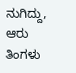ನುಗಿದ್ದು, ಆರು ತಿಂಗಳು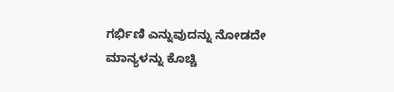ಗರ್ಭಿಣಿ ಎನ್ನುವುದನ್ನು ನೋಡದೇ ಮಾನ್ಯಳನ್ನು ಕೊಚ್ಚಿ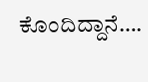ಕೊಂದಿದ್ದಾನೆ….